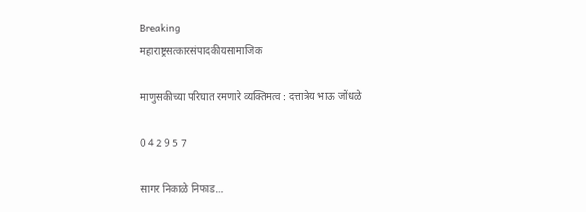Breaking
महाराष्ट्रसत्कारसंपादकीयसामाजिक

माणुसकीच्या परिघात रमणारे व्यक्तिमत्व : दत्तात्रेय भाऊ जोंधळे

0 4 2 9 5 7

सागर निकाळे निफाड…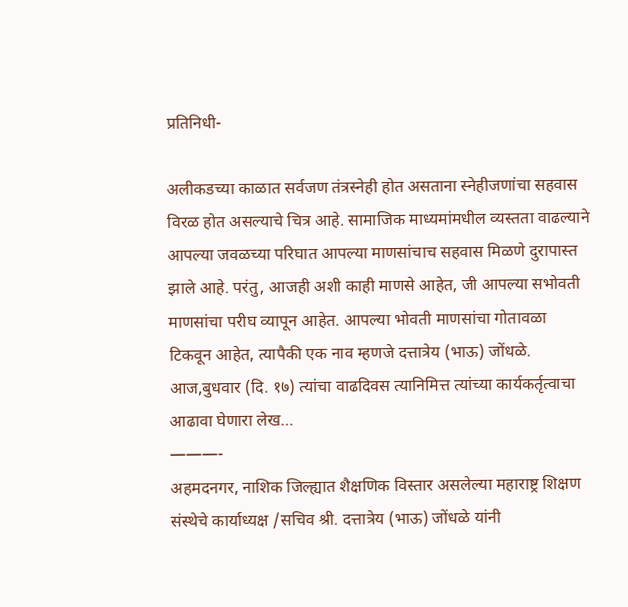प्रतिनिधी-

अलीकडच्या काळात सर्वजण तंत्रस्नेही होत असताना स्नेहीजणांचा सहवास विरळ होत असल्याचे चित्र आहे. सामाजिक माध्यमांमधील व्यस्तता वाढल्याने आपल्या जवळच्या परिघात आपल्या माणसांचाच सहवास मिळणे दुरापास्त झाले आहे. परंतु, आजही अशी काही माणसे आहेत, जी आपल्या सभोवती माणसांचा परीघ व्यापून आहेत. आपल्या भोवती माणसांचा गोतावळा टिकवून आहेत, त्यापैकी एक नाव म्हणजे दत्तात्रेय (भाऊ) जोंधळे. आज,बुधवार (दि. १७) त्यांचा वाढदिवस त्यानिमित्त त्यांच्या कार्यकर्तृत्वाचा आढावा घेणारा लेख…
———-
अहमदनगर, नाशिक जिल्ह्यात शैक्षणिक विस्तार असलेल्या महाराष्ट्र शिक्षण संस्थेचे कार्याध्यक्ष /सचिव श्री. दत्तात्रेय (भाऊ) जोंधळे यांनी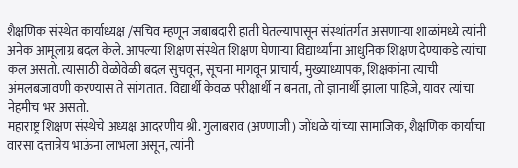शैक्षणिक संस्थेत कार्याध्यक्ष /सचिव म्हणून जबाबदारी हाती घेतल्यापासून संस्थांतर्गत असणाऱ्या शाळांमध्ये त्यांनी अनेक आमूलाग्र बदल केले. आपल्या शिक्षण संस्थेत शिक्षण घेणाऱ्या विद्यार्थ्यांना आधुनिक शिक्षण देण्याकडे त्यांचा कल असतो. त्यासाठी वेळोवेळी बदल सुचवून, सूचना मागवून प्राचार्य, मुख्याध्यापक, शिक्षकांना त्याची अंमलबजावणी करण्यास ते सांगतात. विद्यार्थी केवळ परीक्षार्थी न बनता, तो ज्ञानार्थी झाला पाहिजे, यावर त्यांचा नेहमीच भर असतो.
महाराष्ट्र शिक्षण संस्थेचे अध्यक्ष आदरणीय श्री. गुलाबराव (अण्णाजी) जोंधळे यांच्या सामाजिक, शैक्षणिक कार्याचा वारसा दत्तात्रेय भाऊंना लाभला असून, त्यांनी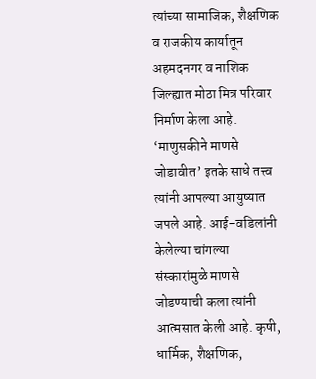त्यांच्या सामाजिक, शैक्षणिक व राजकीय कार्यातून अहमदनगर व नाशिक जिल्ह्यात मोठा मित्र परिवार निर्माण केला आहे. ‘माणुसकीने माणसे जोडावीत’ इतके साधे तत्त्व त्यांनी आपल्या आयुष्यात जपले आहे. आई-वडिलांनी केलेल्या चांगल्या संस्कारांमुळे माणसे जोडण्याची कला त्यांनी आत्मसात केली आहे. कृषी, धार्मिक, शैक्षणिक,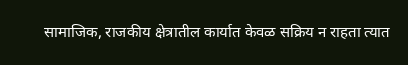सामाजिक, राजकीय क्षेत्रातील कार्यात केवळ सक्रिय न राहता त्यात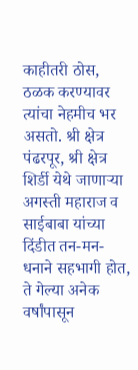काहीतरी ठोस, ठळक करण्यावर त्यांचा नेहमीच भर असतो. श्री क्षेत्र पंढरपूर, श्री क्षेत्र शिर्डी येथे जाणाऱ्या अगस्ती महाराज व साईबाबा यांच्या दिंडीत तन-मन-धनाने सहभागी होत, ते गेल्या अनेक वर्षांपासून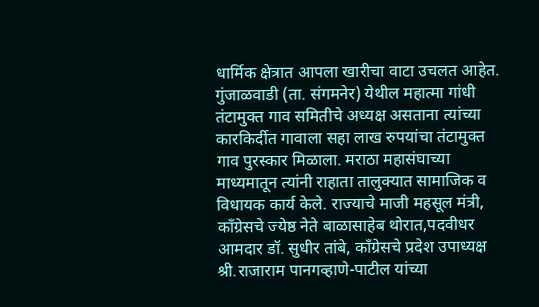धार्मिक क्षेत्रात आपला खारीचा वाटा उचलत आहेत. गुंजाळवाडी (ता. संगमनेर) येथील महात्मा गांधी तंटामुक्त गाव समितीचे अध्यक्ष असताना त्यांच्या कारकिर्दीत गावाला सहा लाख रुपयांचा तंटामुक्त गाव पुरस्कार मिळाला. मराठा महासंघाच्या माध्यमातून त्यांनी राहाता तालुक्यात सामाजिक व विधायक कार्य केले. राज्याचे माजी महसूल मंत्री, काँग्रेसचे ज्येष्ठ नेते बाळासाहेब थोरात,पदवीधर आमदार डॉ. सुधीर तांबे, काँग्रेसचे प्रदेश उपाध्यक्ष श्री.राजाराम पानगव्हाणे-पाटील यांच्या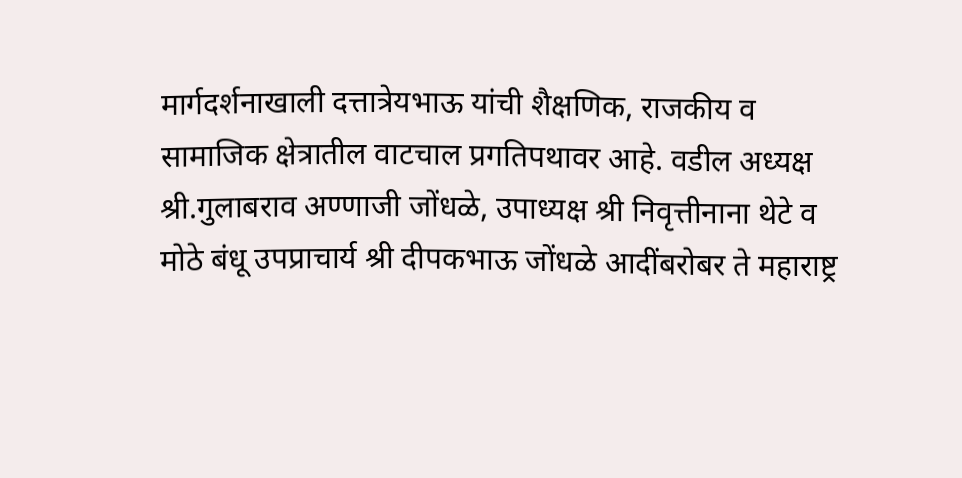मार्गदर्शनाखाली दत्तात्रेयभाऊ यांची शैक्षणिक, राजकीय व सामाजिक क्षेत्रातील वाटचाल प्रगतिपथावर आहे. वडील अध्यक्ष श्री.गुलाबराव अण्णाजी जोंधळे, उपाध्यक्ष श्री निवृत्तीनाना थेटे व मोठे बंधू उपप्राचार्य श्री दीपकभाऊ जोंधळे आदींबरोबर ते महाराष्ट्र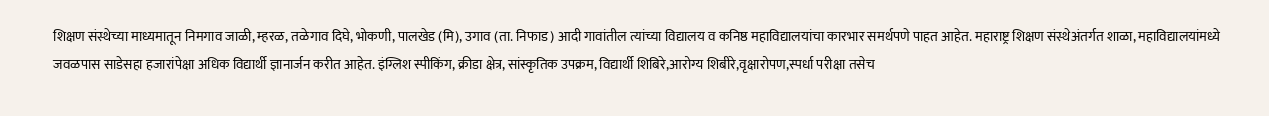शिक्षण संस्थेच्या माध्यमातून निमगाव जाळी, म्हरळ, तळेगाव दिघे, भोकणी, पालखेड (मि), उगाव (ता. निफाड) आदी गावांतील त्यांच्या विद्यालय व कनिष्ठ महाविद्यालयांचा कारभार समर्थपणे पाहत आहेत. महाराष्ट्र शिक्षण संस्थेअंतर्गत शाळा, महाविद्यालयांमध्ये जवळपास साडेसहा हजारांपेक्षा अधिक विद्यार्थी ज्ञानार्जन करीत आहेत. इंग्लिश स्पीकिंग, क्रीडा क्षेत्र, सांस्कृतिक उपक्रम, विद्यार्थी शिबिरे,आरोग्य शिबीरे,वृक्षारोपण,स्पर्धा परीक्षा तसेच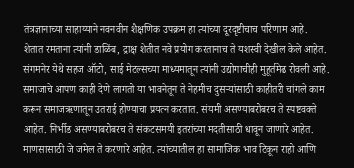तंत्रज्ञानाच्या साहाय्याने नवनवीन शैक्षणिक उपक्रम हा त्यांच्या दूरदृष्टीचाच परिणाम आहे.
शेतात रमताना त्यांनी डाळिंब, द्राक्ष शेतीत नवे प्रयोग करतानाच ते यशस्वी देखील केले आहेत. संगमनेर येथे सहज ऑटो, साई मेटल्सच्या माध्यमातून त्यांनी उद्योगाचीही मुहूर्तमेढ रोवली आहे. समाजाचे आपण काही देणे लागतो या भावनेतून ते नेहमीच दुसऱ्यांसाठी काहीतरी चांगले काम करून समाजऋणातून उतराई होण्याचा प्रयत्न करतात. संयमी असण्याबरोबरच ते स्पष्टवक्ते आहेत. निर्भीड असण्याबरोबरच ते संकटसमयी इतरांच्या मदतीसाठी धावून जाणारे आहेत. माणसासाठी जे जमेल ते करणारे आहेत. त्यांच्यातील हा सामाजिक भाव टिकून राहो आणि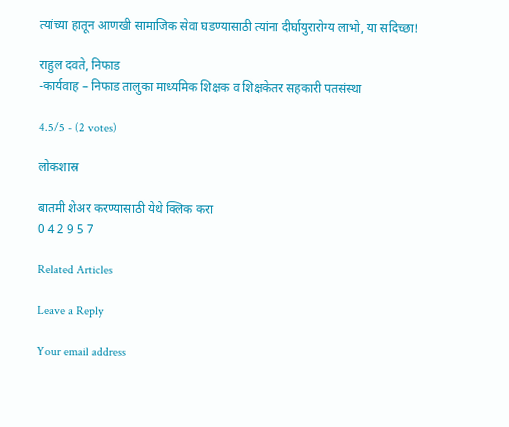त्यांच्या हातून आणखी सामाजिक सेवा घडण्यासाठी त्यांना दीर्घायुरारोग्य लाभो, या सदिच्छा!

राहुल दवते, निफाड
-कार्यवाह – निफाड तालुका माध्यमिक शिक्षक व शिक्षकेतर सहकारी पतसंस्था

4.5/5 - (2 votes)

लोकशास्र

बातमी शेअर करण्यासाठी येथे क्लिक करा
0 4 2 9 5 7

Related Articles

Leave a Reply

Your email address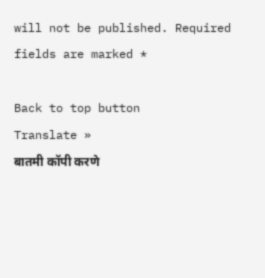will not be published. Required fields are marked *

Back to top button
Translate »
बातमी कॉपी करणे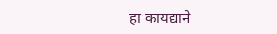हा कायद्याने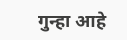गुन्हा आहे